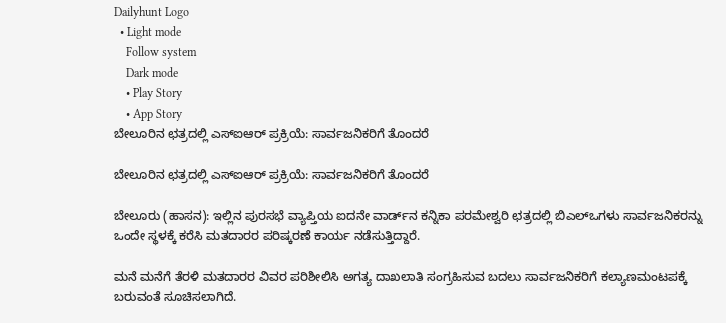Dailyhunt Logo
  • Light mode
    Follow system
    Dark mode
    • Play Story
    • App Story
ಬೇಲೂರಿನ ಛತ್ರದಲ್ಲಿ ಎಸ್‌ಐಆರ್ ಪ್ರಕ್ರಿಯೆ: ಸಾರ್ವಜನಿಕರಿಗೆ ತೊಂದರೆ

ಬೇಲೂರಿನ ಛತ್ರದಲ್ಲಿ ಎಸ್‌ಐಆರ್ ಪ್ರಕ್ರಿಯೆ: ಸಾರ್ವಜನಿಕರಿಗೆ ತೊಂದರೆ

ಬೇಲೂರು (ಹಾಸನ): ಇಲ್ಲಿನ ಪುರಸಭೆ ವ್ಯಾಪ್ತಿಯ ಐದನೇ ವಾರ್ಡ್‌ನ ಕನ್ನಿಕಾ ಪರಮೇಶ್ವರಿ ಛತ್ರದಲ್ಲಿ ಬಿಎಲ್‌ಒಗಳು ಸಾರ್ವಜನಿಕರನ್ನು ಒಂದೇ ಸ್ಥಳಕ್ಕೆ ಕರೆಸಿ ಮತದಾರರ ಪರಿಷ್ಕರಣೆ ಕಾರ್ಯ ನಡೆಸುತ್ತಿದ್ದಾರೆ.

ಮನೆ ಮನೆಗೆ ತೆರಳಿ ಮತದಾರರ ವಿವರ ಪರಿಶೀಲಿಸಿ ಅಗತ್ಯ ದಾಖಲಾತಿ ಸಂಗ್ರಹಿಸುವ ಬದಲು ಸಾರ್ವಜನಿಕರಿಗೆ ಕಲ್ಯಾಣಮಂಟಪಕ್ಕೆ ಬರುವಂತೆ ಸೂಚಿಸಲಾಗಿದೆ.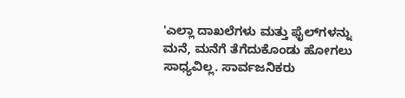'ಎಲ್ಲಾ ದಾಖಲೆಗಳು ಮತ್ತು ಫೈಲ್‌ಗಳನ್ನು ಮನೆ, ಮನೆಗೆ ತೆಗೆದುಕೊಂಡು ಹೋಗಲು ಸಾಧ್ಯವಿಲ್ಲ. ಸಾರ್ವಜನಿಕರು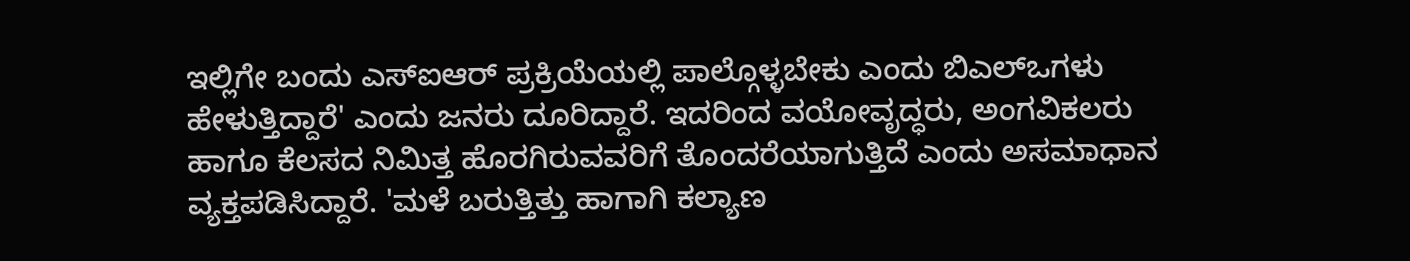ಇಲ್ಲಿಗೇ ಬಂದು ಎಸ್‌ಐಆರ್ ಪ್ರಕ್ರಿಯೆಯಲ್ಲಿ ಪಾಲ್ಗೊಳ್ಳಬೇಕು ಎಂದು ಬಿಎಲ್‌ಒಗಳು ಹೇಳುತ್ತಿದ್ದಾರೆ' ಎಂದು ಜನರು ದೂರಿದ್ದಾರೆ. ಇದರಿಂದ ವಯೋವೃದ್ಧರು, ಅಂಗವಿಕಲರು ಹಾಗೂ ಕೆಲಸದ ನಿಮಿತ್ತ ಹೊರಗಿರುವವರಿಗೆ ತೊಂದರೆಯಾಗುತ್ತಿದೆ ಎಂದು ಅಸಮಾಧಾನ ವ್ಯಕ್ತಪಡಿಸಿದ್ದಾರೆ. 'ಮಳೆ ಬರುತ್ತಿತ್ತು ಹಾಗಾಗಿ ಕಲ್ಯಾಣ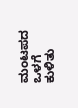ಮಂಟಪದ ಒಳಗೆ ಕುಳಿತು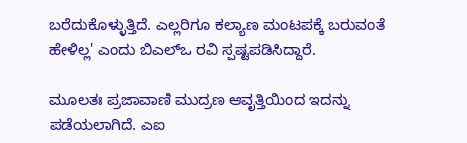ಬರೆದುಕೊಳ್ಳುತ್ತಿದೆ. ಎಲ್ಲರಿಗೂ ಕಲ್ಯಾಣ ಮಂಟಪಕ್ಕೆ ಬರುವಂತೆ ಹೇಳಿಲ್ಲ' ಎಂದು ಬಿಎಲ್‌ಒ ರವಿ ಸ್ಪಷ್ಟಪಡಿಸಿದ್ದಾರೆ.

ಮೂಲತಃ ಪ್ರಜಾವಾಣಿ ಮುದ್ರಣ ಆವೃತ್ತಿಯಿಂದ ಇದನ್ನು ಪಡೆಯಲಾಗಿದೆ. ಎಐ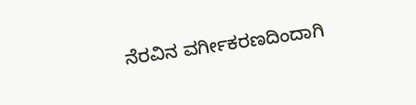ನೆರವಿನ ವರ್ಗೀಕರಣದಿಂದಾಗಿ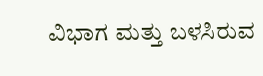ವಿಭಾಗ ಮತ್ತು ಬಳಸಿರುವ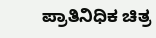ಪ್ರಾತಿನಿಧಿಕ ಚಿತ್ರ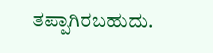ತಪ್ಪಾಗಿರಬಹುದು.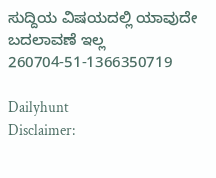ಸುದ್ದಿಯ ವಿಷಯದಲ್ಲಿ ಯಾವುದೇ ಬದಲಾವಣೆ ಇಲ್ಲ
260704-51-1366350719

Dailyhunt
Disclaimer: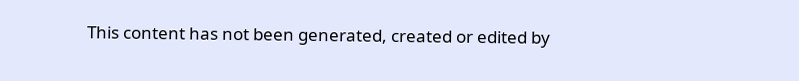This content has not been generated, created or edited by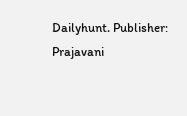Dailyhunt. Publisher: Prajavani